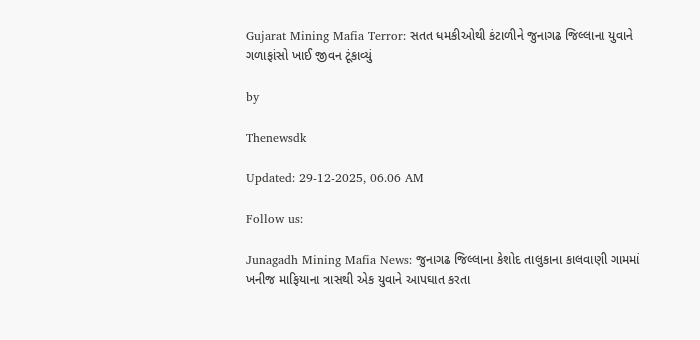Gujarat Mining Mafia Terror: સતત ધમકીઓથી કંટાળીને જુનાગઢ જિલ્લાના યુવાને ગળાફાંસો ખાઈ જીવન ટૂંકાવ્યું

by

Thenewsdk

Updated: 29-12-2025, 06.06 AM

Follow us:

Junagadh Mining Mafia News: જુનાગઢ જિલ્લાના કેશોદ તાલુકાના કાલવાણી ગામમાં ખનીજ માફિયાના ત્રાસથી એક યુવાને આપઘાત કરતા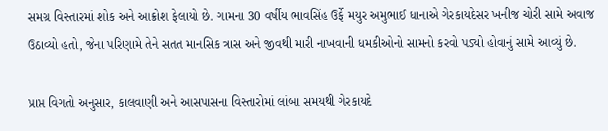સમગ્ર વિસ્તારમાં શોક અને આક્રોશ ફેલાયો છે. ગામના 30 વર્ષીય ભાવસિંહ ઉર્ફે મયુર અમુભાઈ ધાનાએ ગેરકાયદેસર ખનીજ ચોરી સામે અવાજ ઉઠાવ્યો હતો, જેના પરિણામે તેને સતત માનસિક ત્રાસ અને જીવથી મારી નાખવાની ધમકીઓનો સામનો કરવો પડ્યો હોવાનું સામે આવ્યું છે.

પ્રાપ્ત વિગતો અનુસાર, કાલવાણી અને આસપાસના વિસ્તારોમાં લાંબા સમયથી ગેરકાયદે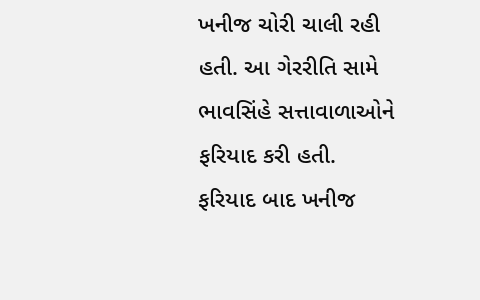ખનીજ ચોરી ચાલી રહી હતી. આ ગેરરીતિ સામે ભાવસિંહે સત્તાવાળાઓને ફરિયાદ કરી હતી. ફરિયાદ બાદ ખનીજ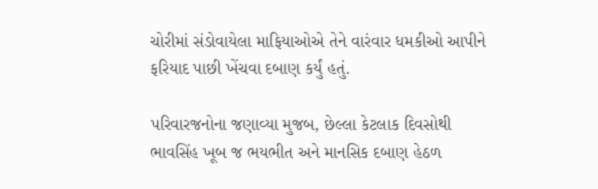ચોરીમાં સંડોવાયેલા માફિયાઓએ તેને વારંવાર ધમકીઓ આપીને ફરિયાદ પાછી ખેંચવા દબાણ કર્યું હતું.

પરિવારજનોના જણાવ્યા મુજબ, છેલ્લા કેટલાક દિવસોથી ભાવસિંહ ખૂબ જ ભયભીત અને માનસિક દબાણ હેઠળ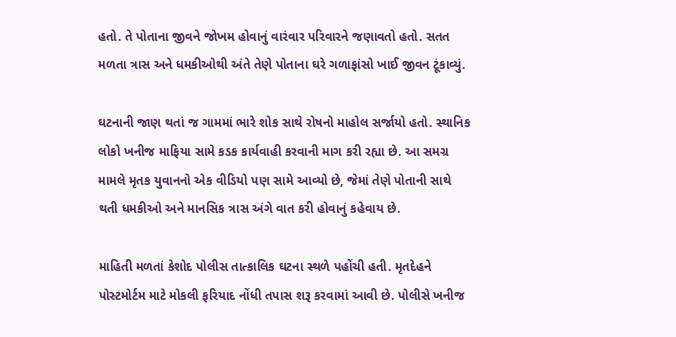હતો. તે પોતાના જીવને જોખમ હોવાનું વારંવાર પરિવારને જણાવતો હતો. સતત મળતા ત્રાસ અને ધમકીઓથી અંતે તેણે પોતાના ઘરે ગળાફાંસો ખાઈ જીવન ટૂંકાવ્યું.

ઘટનાની જાણ થતાં જ ગામમાં ભારે શોક સાથે રોષનો માહોલ સર્જાયો હતો. સ્થાનિક લોકો ખનીજ માફિયા સામે કડક કાર્યવાહી કરવાની માગ કરી રહ્યા છે. આ સમગ્ર મામલે મૃતક યુવાનનો એક વીડિયો પણ સામે આવ્યો છે, જેમાં તેણે પોતાની સાથે થતી ધમકીઓ અને માનસિક ત્રાસ અંગે વાત કરી હોવાનું કહેવાય છે.

માહિતી મળતાં કેશોદ પોલીસ તાત્કાલિક ઘટના સ્થળે પહોંચી હતી. મૃતદેહને પોસ્ટમોર્ટમ માટે મોકલી ફરિયાદ નોંધી તપાસ શરૂ કરવામાં આવી છે. પોલીસે ખનીજ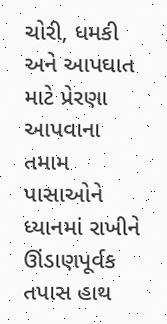ચોરી, ધમકી અને આપઘાત માટે પ્રેરણા આપવાના તમામ પાસાઓને ધ્યાનમાં રાખીને ઊંડાણપૂર્વક તપાસ હાથ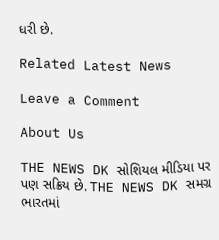ધરી છે.

Related Latest News

Leave a Comment

About Us

THE NEWS DK સોશિયલ મીડિયા પર પણ સક્રિય છે. THE NEWS DK સમગ્ર ભારતમાં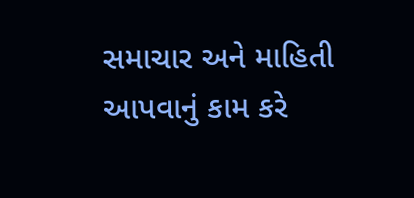સમાચાર અને માહિતી આપવાનું કામ કરે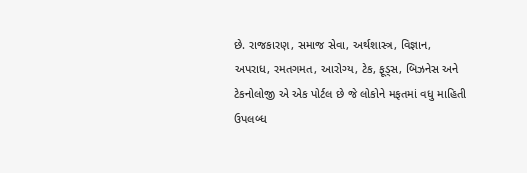છે. રાજકારણ, સમાજ સેવા, અર્થશાસ્ત્ર, વિજ્ઞાન, અપરાધ, રમતગમત, આરોગ્ય, ટેક, ફૂડ્સ, બિઝનેસ અને ટેકનોલોજી એ એક પોર્ટલ છે જે લોકોને મફતમાં વધુ માહિતી ઉપલબ્ધ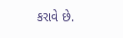કરાવે છે.